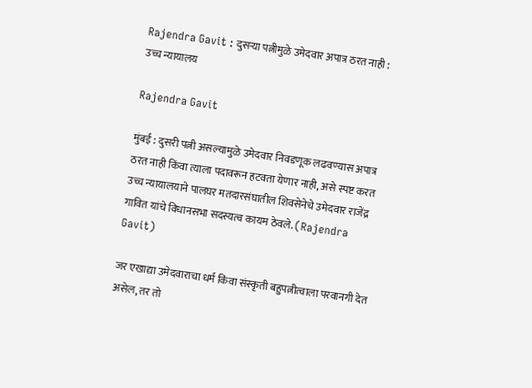Rajendra Gavit : दुसऱ्या पत्नीमुळे उमेदवार अपात्र ठरत नाही : उच्च न्यायालय

Rajendra Gavit

मुंबई : दुसरी पत्नी असल्यामुळे उमेदवार निवडणूक लढवण्यास अपात्र ठरत नाही किंवा त्याला पदावरून हटवता येणार नाही, असे स्पष्ट करत उच्च न्यायालयाने पालघर मतदारसंघातील शिवसेनेचे उमेदवार राजेंद्र गावित यांचे विधानसभा सदस्यत्व कायम ठेवले. (Rajendra Gavit)

जर एखाद्या उमेदवाराचा धर्म किंवा संस्कृती बहुपत्नीत्वाला परवानगी देत असेल, तर तो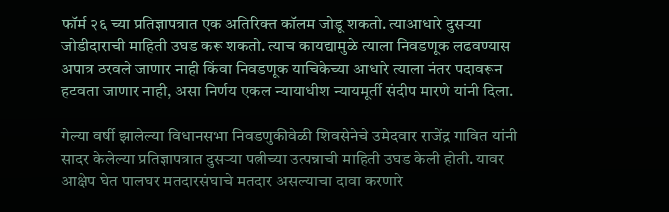फॉर्म २६ च्या प्रतिज्ञापत्रात एक अतिरिक्त कॉलम जोडू शकतो. त्याआधारे दुसऱ्या जोडीदाराची माहिती उघड करू शकतो. त्याच कायद्यामुळे त्याला निवडणूक लढवण्यास अपात्र ठरवले जाणार नाही किंवा निवडणूक याचिकेच्या आधारे त्याला नंतर पदावरून हटवता जाणार नाही, असा निर्णय एकल न्यायाधीश न्यायमूर्ती संदीप मारणे यांनी दिला.

गेल्या वर्षी झालेल्या विधानसभा निवडणुकीवेळी शिवसेनेचे उमेदवार राजेंद्र गावित यांनी सादर केलेल्या प्रतिज्ञापत्रात दुसऱ्या पत्नीच्या उत्पन्नाची माहिती उघड केली होती. यावर आक्षेप घेत पालघर मतदारसंघाचे मतदार असल्याचा दावा करणारे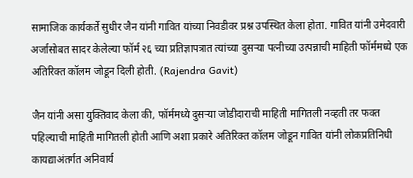सामाजिक कार्यकर्ते सुधीर जैन यांनी गावित यांच्या निवडीवर प्रश्न उपस्थित केला होता. गावित यांनी उमेदवारी अर्जासोबत सादर केलेल्या फॉर्म २६ च्या प्रतिज्ञापत्रात त्यांच्या दुसऱ्या पत्नीच्या उत्पन्नाची माहिती फॉर्ममध्ये एक अतिरिक्त कॉलम जोडून दिली होती. (Rajendra Gavit)

जैन यांनी असा युक्तिवाद केला की, फॉर्ममध्ये दुसऱ्या जोडीदाराची माहिती मागितली नव्हती तर फक्त पहिल्याची माहिती मागितली होती आणि अशा प्रकारे अतिरिक्त कॉलम जोडून गावित यांनी लोकप्रतिनिधी कायद्याअंतर्गत अनिवार्य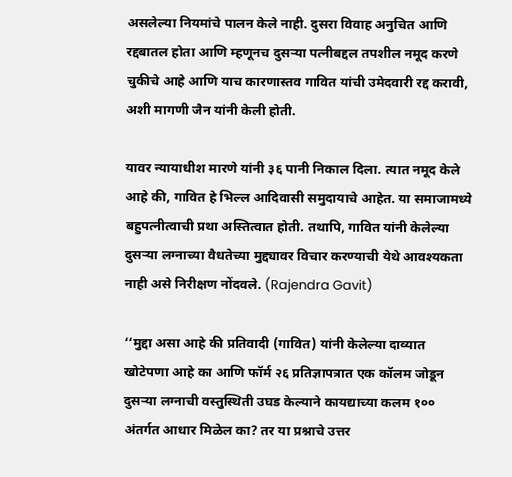असलेल्या नियमांचे पालन केले नाही. दुसरा विवाह अनुचित आणि रद्दबातल होता आणि म्हणूनच दुसऱ्या पत्नीबद्दल तपशील नमूद करणे चुकीचे आहे आणि याच कारणास्तव गावित यांची उमेदवारी रद्द करावी, अशी मागणी जैन यांनी केली होती.

यावर न्यायाधीश मारणे यांनी ३६ पानी निकाल दिला. त्यात नमूद केले आहे की, गावित हे भिल्ल आदिवासी समुदायाचे आहेत. या समाजामध्ये बहुपत्नीत्वाची प्रथा अस्तित्वात होती. तथापि, गावित यांनी केलेल्या दुसऱ्या लग्नाच्या वैधतेच्या मुद्द्यावर विचार करण्याची येथे आवश्यकता नाही असे निरीक्षण नोंदवले. (Rajendra Gavit)

‘‘मुद्दा असा आहे की प्रतिवादी (गावित) यांनी केलेल्या दाव्यात खोटेपणा आहे का आणि फॉर्म २६ प्रतिज्ञापत्रात एक कॉलम जोडून दुसऱ्या लग्नाची वस्तुस्थिती उघड केल्याने कायद्याच्या कलम १०० अंतर्गत आधार मिळेल का? तर या प्रश्नाचे उत्तर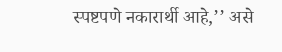स्पष्टपणे नकारार्थी आहे,’’ असे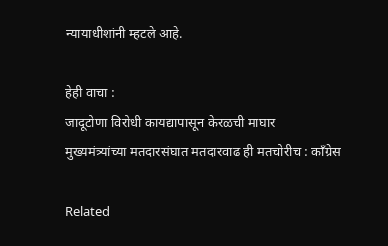न्यायाधीशांनी म्हटले आहे.

हेही वाचा :
जादूटोणा विरोधी कायद्यापासून केरळची माघार
मुख्यमंत्र्यांच्या मतदारसंघात मतदारवाढ ही मतचोरीच : काँग्रेस

Related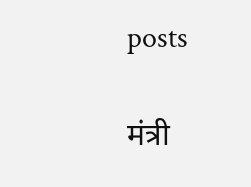posts

मंत्री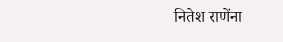नितेश राणेंना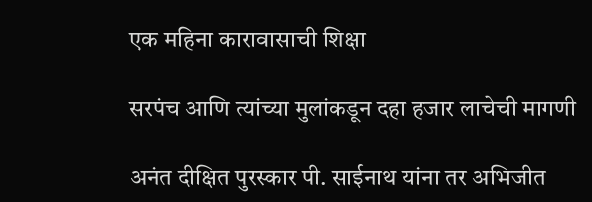एक महिना कारावासाची शिक्षा

सरपंच आणि त्यांच्या मुलांकडून दहा हजार लाचेची मागणी

अनंत दीक्षित पुरस्कार पी. साईनाथ यांना तर अभिजीत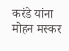करंडे यांना मोहन मस्कर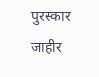पुरस्कार जाहीर